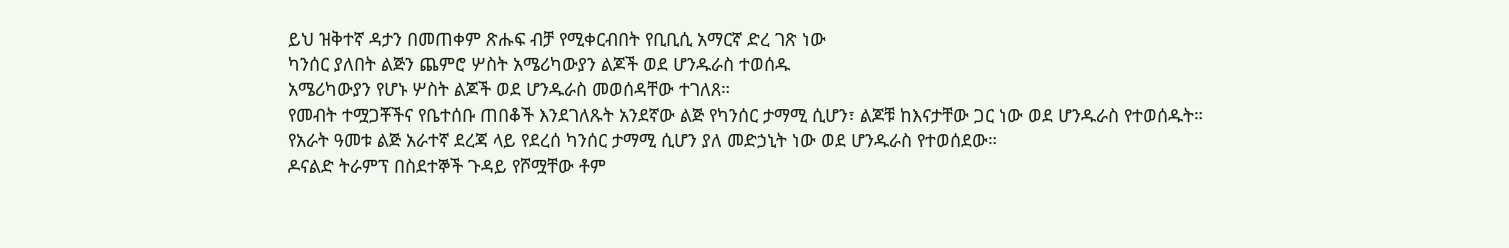ይህ ዝቅተኛ ዳታን በመጠቀም ጽሑፍ ብቻ የሚቀርብበት የቢቢሲ አማርኛ ድረ ገጽ ነው
ካንሰር ያለበት ልጅን ጨምሮ ሦስት አሜሪካውያን ልጆች ወደ ሆንዱራስ ተወሰዱ
አሜሪካውያን የሆኑ ሦስት ልጆች ወደ ሆንዱራስ መወሰዳቸው ተገለጸ።
የመብት ተሟጋቾችና የቤተሰቡ ጠበቆች እንደገለጹት አንደኛው ልጅ የካንሰር ታማሚ ሲሆን፣ ልጆቹ ከእናታቸው ጋር ነው ወደ ሆንዱራስ የተወሰዱት።
የአራት ዓመቱ ልጅ አራተኛ ደረጃ ላይ የደረሰ ካንሰር ታማሚ ሲሆን ያለ መድኃኒት ነው ወደ ሆንዱራስ የተወሰደው።
ዶናልድ ትራምፕ በስደተኞች ጉዳይ የሾሟቸው ቶም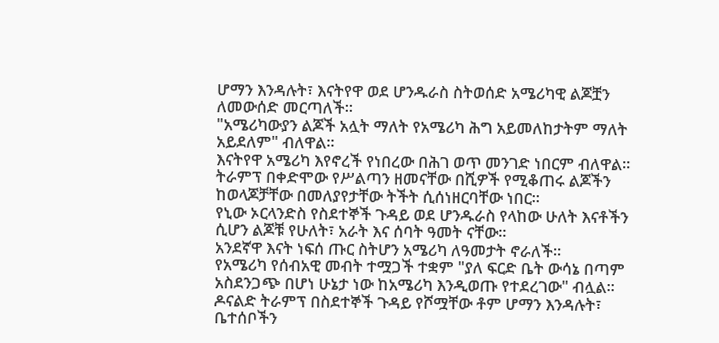ሆማን እንዳሉት፣ እናትየዋ ወደ ሆንዱራስ ስትወሰድ አሜሪካዊ ልጆቿን ለመውሰድ መርጣለች።
"አሜሪካውያን ልጆች አሏት ማለት የአሜሪካ ሕግ አይመለከታትም ማለት አይደለም" ብለዋል።
እናትየዋ አሜሪካ እየኖረች የነበረው በሕገ ወጥ መንገድ ነበርም ብለዋል።
ትራምፕ በቀድሞው የሥልጣን ዘመናቸው በሺዎች የሚቆጠሩ ልጆችን ከወላጆቻቸው በመለያየታቸው ትችት ሲሰነዘርባቸው ነበር።
የኒው ኦርላንድስ የስደተኞች ጉዳይ ወደ ሆንዱራስ የላከው ሁለት እናቶችን ሲሆን ልጆቹ የሁለት፣ አራት እና ሰባት ዓመት ናቸው።
አንደኛዋ እናት ነፍሰ ጡር ስትሆን አሜሪካ ለዓመታት ኖራለች።
የአሜሪካ የሰብአዊ መብት ተሟጋች ተቋም "ያለ ፍርድ ቤት ውሳኔ በጣም አስደንጋጭ በሆነ ሁኔታ ነው ከአሜሪካ እንዲወጡ የተደረገው" ብሏል።
ዶናልድ ትራምፕ በስደተኞች ጉዳይ የሾሟቸው ቶም ሆማን እንዳሉት፣ ቤተሰቦችን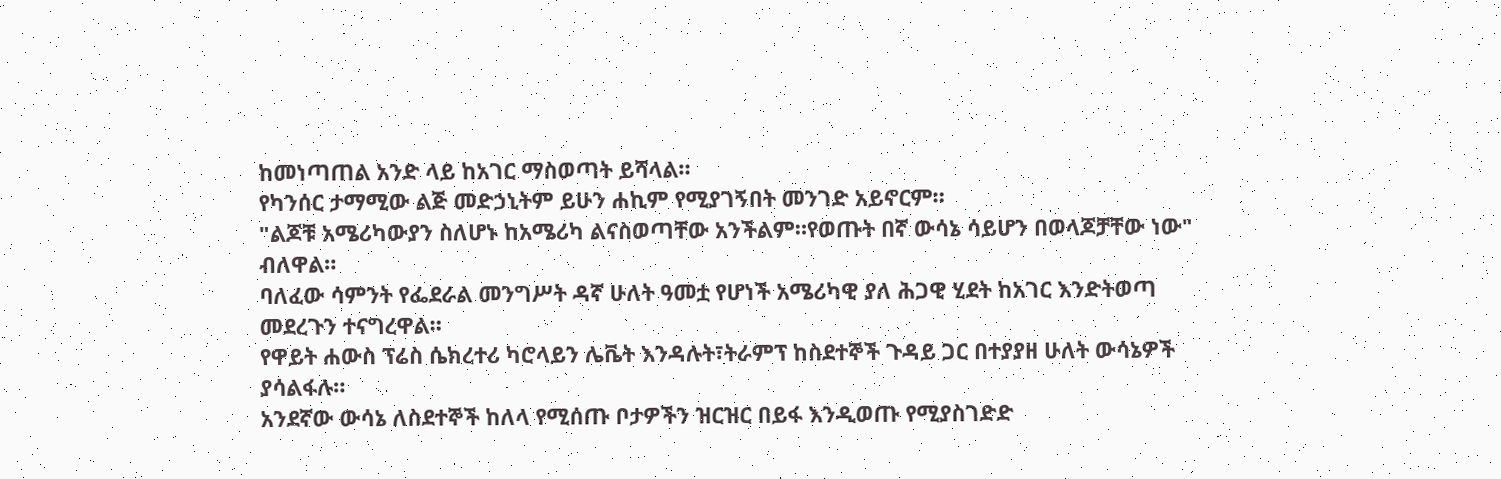ከመነጣጠል አንድ ላይ ከአገር ማስወጣት ይሻላል።
የካንሰር ታማሚው ልጅ መድኃኒትም ይሁን ሐኪም የሚያገኝበት መንገድ አይኖርም።
"ልጆቹ አሜሪካውያን ስለሆኑ ከአሜሪካ ልናስወጣቸው አንችልም።የወጡት በኛ ውሳኔ ሳይሆን በወላጆቻቸው ነው" ብለዋል።
ባለፈው ሳምንት የፌደራል መንግሥት ዳኛ ሁለት ዓመቷ የሆነች አሜሪካዊ ያለ ሕጋዊ ሂደት ከአገር እንድትወጣ መደረጉን ተናግረዋል።
የዋይት ሐውስ ፕሬስ ሴክረተሪ ካሮላይን ሌቬት እንዳሉት፣ትራምፕ ከስደተኞች ጉዳይ ጋር በተያያዘ ሁለት ውሳኔዎች ያሳልፋሉ።
አንደኛው ውሳኔ ለስደተኞች ከለላ የሚሰጡ ቦታዎችን ዝርዝር በይፋ እንዲወጡ የሚያስገድድ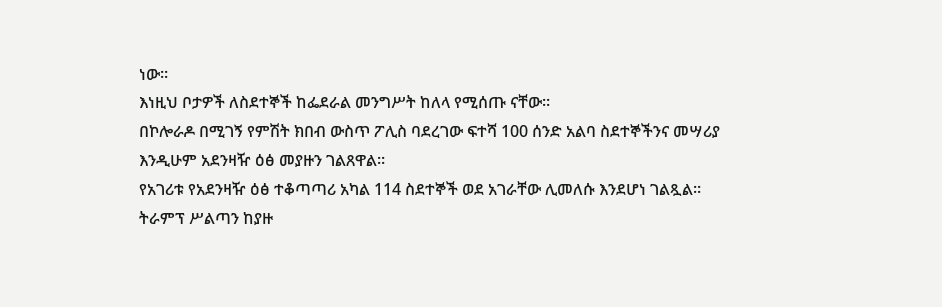ነው።
እነዚህ ቦታዎች ለስደተኞች ከፌደራል መንግሥት ከለላ የሚሰጡ ናቸው።
በኮሎራዶ በሚገኝ የምሽት ክበብ ውስጥ ፖሊስ ባደረገው ፍተሻ 100 ሰንድ አልባ ስደተኞችንና መሣሪያ እንዲሁም አደንዛዥ ዕፅ መያዙን ገልጸዋል።
የአገሪቱ የአደንዛዥ ዕፅ ተቆጣጣሪ አካል 114 ስደተኞች ወደ አገራቸው ሊመለሱ እንደሆነ ገልጿል።
ትራምፕ ሥልጣን ከያዙ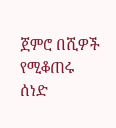ጀምሮ በሺዎች የሚቆጠሩ ሰነድ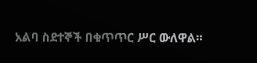አልባ ስደተኞች በቁጥጥር ሥር ውለዋል።